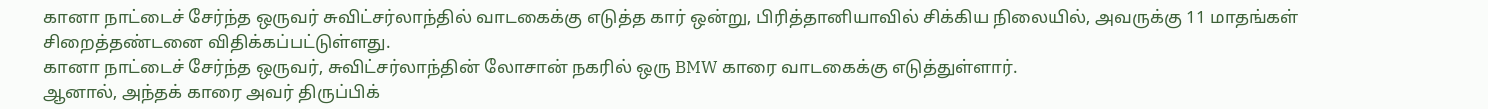கானா நாட்டைச் சேர்ந்த ஒருவர் சுவிட்சர்லாந்தில் வாடகைக்கு எடுத்த கார் ஒன்று, பிரித்தானியாவில் சிக்கிய நிலையில், அவருக்கு 11 மாதங்கள் சிறைத்தண்டனை விதிக்கப்பட்டுள்ளது.
கானா நாட்டைச் சேர்ந்த ஒருவர், சுவிட்சர்லாந்தின் லோசான் நகரில் ஒரு BMW காரை வாடகைக்கு எடுத்துள்ளார்.
ஆனால், அந்தக் காரை அவர் திருப்பிக்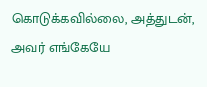கொடுக்கவில்லை, அத்துடன், அவர் எங்கேயே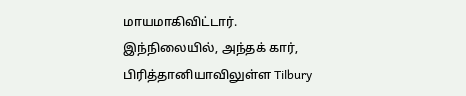மாயமாகிவிட்டார்.
இந்நிலையில், அந்தக் கார், பிரித்தானியாவிலுள்ள Tilbury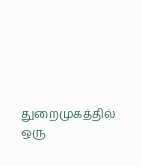துறைமுகத்தில் ஒரு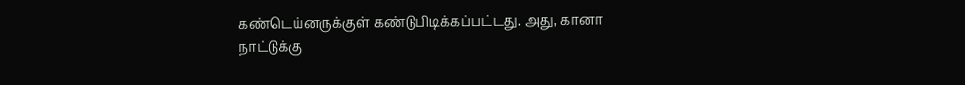கண்டெய்னருக்குள் கண்டுபிடிக்கப்பட்டது. அது, கானா நாட்டுக்கு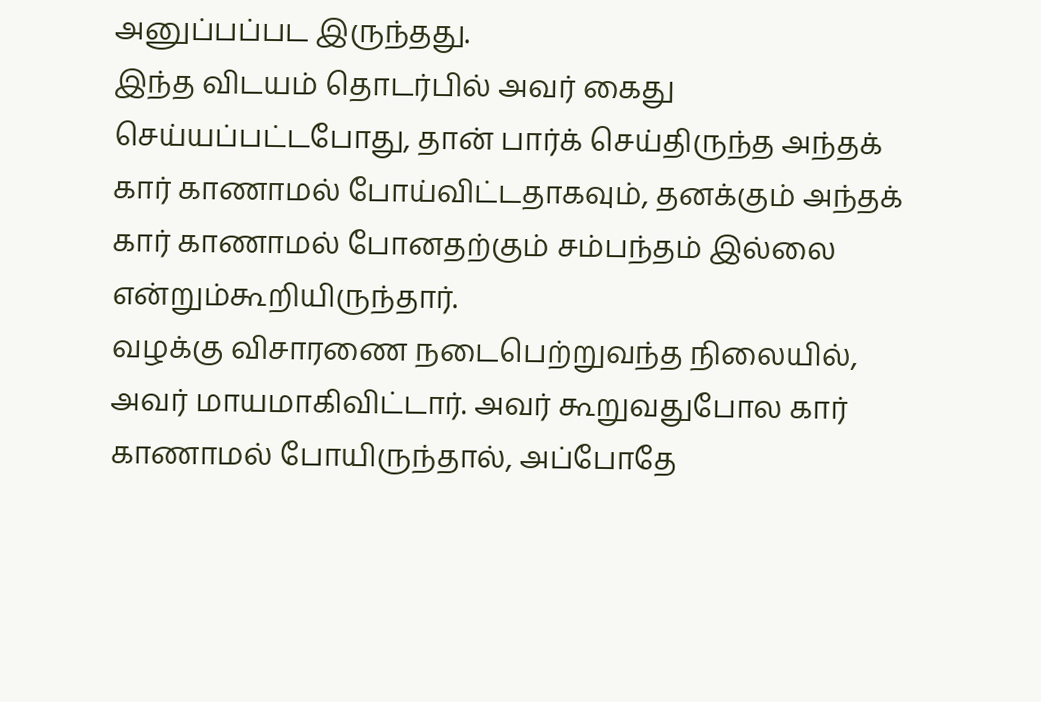அனுப்பப்பட இருந்தது.
இந்த விடயம் தொடர்பில் அவர் கைது செய்யப்பட்டபோது, தான் பார்க் செய்திருந்த அந்தக் கார் காணாமல் போய்விட்டதாகவும், தனக்கும் அந்தக் கார் காணாமல் போனதற்கும் சம்பந்தம் இல்லை என்றும்கூறியிருந்தார்.
வழக்கு விசாரணை நடைபெற்றுவந்த நிலையில், அவர் மாயமாகிவிட்டார். அவர் கூறுவதுபோல கார் காணாமல் போயிருந்தால், அப்போதே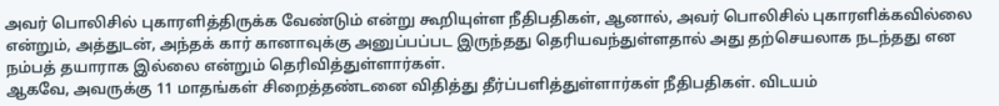அவர் பொலிசில் புகாரளித்திருக்க வேண்டும் என்று கூறியுள்ள நீதிபதிகள், ஆனால், அவர் பொலிசில் புகாரளிக்கவில்லை என்றும், அத்துடன், அந்தக் கார் கானாவுக்கு அனுப்பப்பட இருந்தது தெரியவந்துள்ளதால் அது தற்செயலாக நடந்தது என நம்பத் தயாராக இல்லை என்றும் தெரிவித்துள்ளார்கள்.
ஆகவே, அவருக்கு 11 மாதங்கள் சிறைத்தண்டனை விதித்து தீர்ப்பளித்துள்ளார்கள் நீதிபதிகள். விடயம்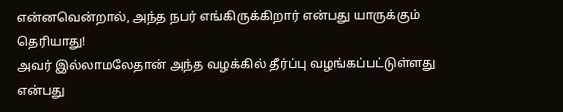என்னவென்றால், அந்த நபர் எங்கிருக்கிறார் என்பது யாருக்கும் தெரியாது!
அவர் இல்லாமலேதான் அந்த வழக்கில் தீர்ப்பு வழங்கப்பட்டுள்ளது என்பது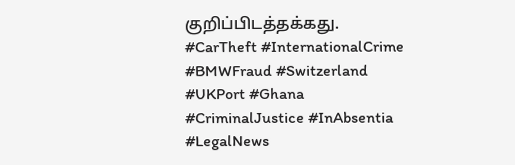குறிப்பிடத்தக்கது.
#CarTheft #InternationalCrime #BMWFraud #Switzerland #UKPort #Ghana #CriminalJustice #InAbsentia #LegalNews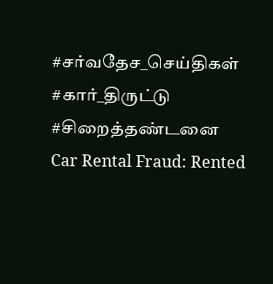#சர்வதேச_செய்திகள் #கார்_திருட்டு #சிறைத்தண்டனை
Car Rental Fraud: Rented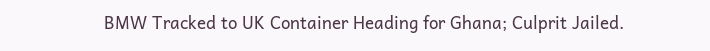BMW Tracked to UK Container Heading for Ghana; Culprit Jailed.